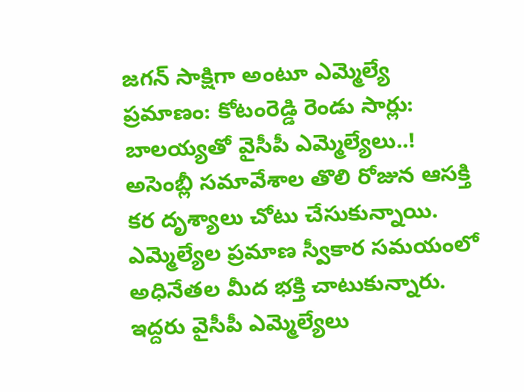జగన్ సాక్షిగా అంటూ ఎమ్మెల్యే ప్రమాణం: కోటంరెడ్డి రెండు సార్లు: బాలయ్యతో వైసీపీ ఎమ్మెల్యేలు..!
అసెంబ్లీ సమావేశాల తొలి రోజున ఆసక్తి కర దృశ్యాలు చోటు చేసుకున్నాయి. ఎమ్మెల్యేల ప్రమాణ స్వీకార సమయంలో అధినేతల మీద భక్తి చాటుకున్నారు. ఇద్దరు వైసీపీ ఎమ్మెల్యేలు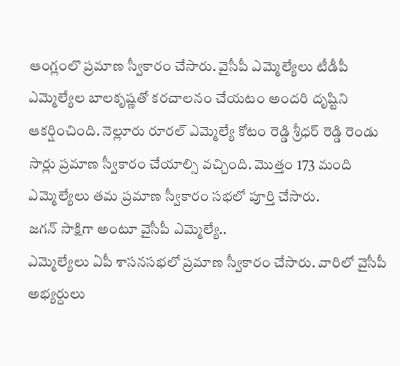ఆంగ్లంలొ ప్రమాణ స్వీకారం చేసారు. వైసీపీ ఎమ్మెల్యేలు టీడీపీ ఎమ్మెల్యేల బాలకృష్ణతో కరచాలనం చేయటం అందరి దృష్టిని ఆకర్షించింది. నెల్లూరు రూరల్ ఎమ్మెల్యే కోటం రెడ్డి శ్రీధర్ రెడ్డి రెండు సార్లు ప్రమాణ స్వీకారం చేయాల్సి వచ్చింది. మొత్తం 173 మంది ఎమ్మెల్యేలు తమ ప్రమాణ స్వీకారం సభలో పూర్తి చేసారు.
జగన్ సాక్షిగా అంటూ వైసీపీ ఎమ్మెల్యే..
ఎమ్మెల్యేలు ఏపీ శాసనసభలో ప్రమాణ స్వీకారం చేసారు. వారిలో వైసీపీ అభ్యర్దులు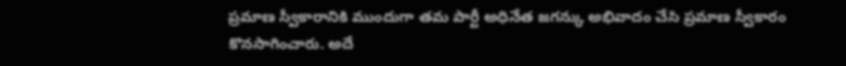ప్రమాణ స్వీకారానికి ముందుగా తమ పార్టీ అధినేత జగన్కు అభివాదం చేసి ప్రమాణ స్వీకారం కొనసాగించారు. అదే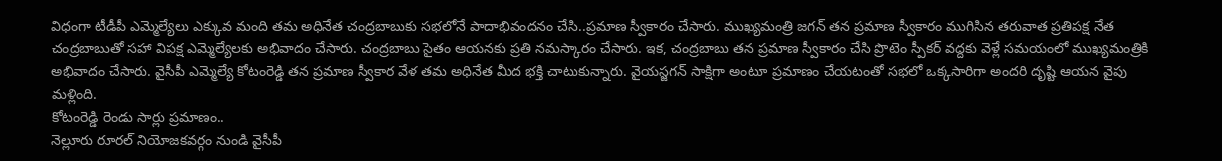విధంగా టీడీపీ ఎమ్మెల్యేలు ఎక్కువ మంది తమ అధినేత చంద్రబాబుకు సభలోనే పాదాభివందనం చేసి..ప్రమాణ స్వీకారం చేసారు. ముఖ్యమంత్రి జగన్ తన ప్రమాణ స్వీకారం ముగిసిన తరువాత ప్రతిపక్ష నేత చంద్రబాబుతో సహా విపక్ష ఎమ్మెల్యేలకు అభివాదం చేసారు. చంద్రబాబు సైతం ఆయనకు ప్రతి నమస్కారం చేసారు. ఇక, చంద్రబాబు తన ప్రమాణ స్వీకారం చేసి ప్రొటెం స్పీకర్ వద్దకు వెళ్లే సమయంలో ముఖ్యమంత్రికి అభివాదం చేసారు. వైసీపీ ఎమ్మెల్యే కోటంరెడ్డి తన ప్రమాణ స్వీకార వేళ తమ అధినేత మీద భక్తి చాటుకున్నారు. వైయస్జగన్ సాక్షిగా అంటూ ప్రమాణం చేయటంతో సభలో ఒక్కసారిగా అందరి దృష్టి ఆయన వైపు మళ్లింది.
కోటంరెడ్డి రెండు సార్లు ప్రమాణం..
నెల్లూరు రూరల్ నియోజకవర్గం నుండి వైసీపీ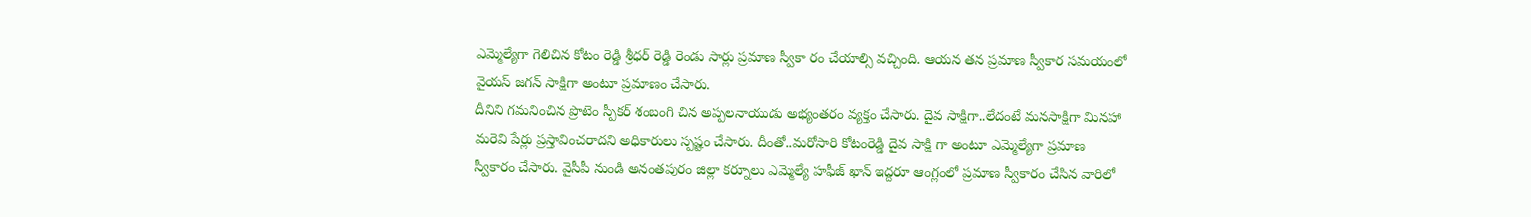ఎమ్మెల్యేగా గెలిచిన కోటం రెడ్డి శ్రీధర్ రెడ్డి రెండు సార్లు ప్రమాణ స్వీకా రం చేయాల్సి వచ్చింది. ఆయన తన ప్రమాణ స్వీకార సమయంలో వైయస్ జగన్ సాక్షిగా అంటూ ప్రమాణం చేసారు.
దీనిని గమనించిన ప్రొటెం స్పీకర్ శంబంగి చిన అప్పలనాయుడు అభ్యంతరం వ్యక్తం చేసారు. దైవ సాక్షిగా..లేదంటే మనసాక్షిగా మినహా మరెవి పేర్లు ప్రస్తావించరాదని అధికారులు స్పష్టం చేసారు. దీంతో..మరోసారి కోటంరెడ్డి దైవ సాక్షి గా అంటూ ఎమ్మెల్యేగా ప్రమాణ స్వీకారం చేసారు. వైసీపీ నుండి అనంతపురం జిల్లా కర్నూలు ఎమ్మెల్యే హఫీజ్ ఖాన్ ఇద్దరూ ఆంగ్లంలో ప్రమాణ స్వీకారం చేసిన వారిలో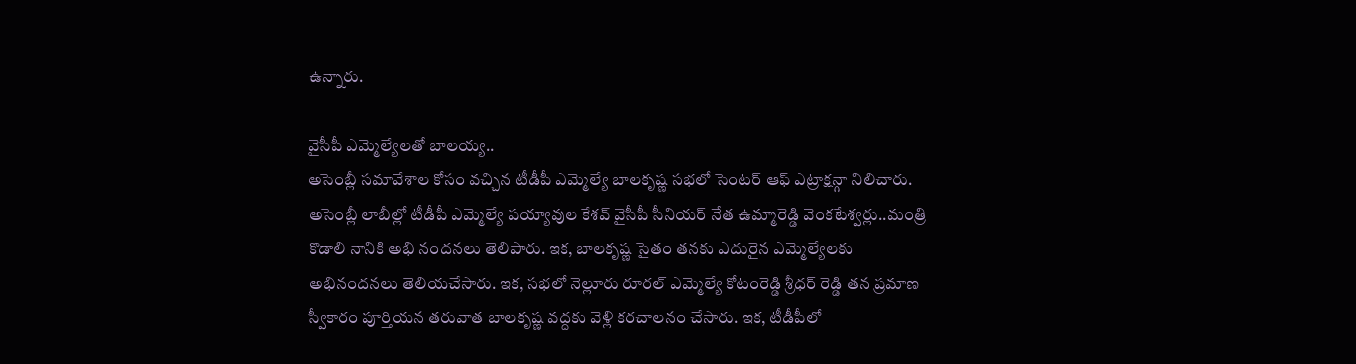ఉన్నారు.

వైసీపీ ఎమ్మెల్యేలతో బాలయ్య..
అసెంబ్లీ సమావేశాల కోసం వచ్చిన టీడీపీ ఎమ్మెల్యే బాలకృష్ణ సభలో సెంటర్ ఆఫ్ ఎట్రాక్షన్గా నిలిచారు. అసెంబ్లీ లాబీల్లో టీడీపీ ఎమ్మెల్యే పయ్యావుల కేశవ్ వైసీపీ సీనియర్ నేత ఉమ్మారెడ్డి వెంకటేశ్వర్లు..మంత్రి కొడాలి నానికి అభి నందనలు తెలిపారు. ఇక, బాలకృష్ణ సైతం తనకు ఎదురైన ఎమ్మెల్యేలకు అభినందనలు తెలియచేసారు. ఇక, సభలో నెల్లూరు రూరల్ ఎమ్మెల్యే కోటంరెడ్డి శ్రీధర్ రెడ్డి తన ప్రమాణ స్వీకారం పూర్తియన తరువాత బాలకృష్ణ వద్దకు వెళ్లి కరచాలనం చేసారు. ఇక, టీడీపీలో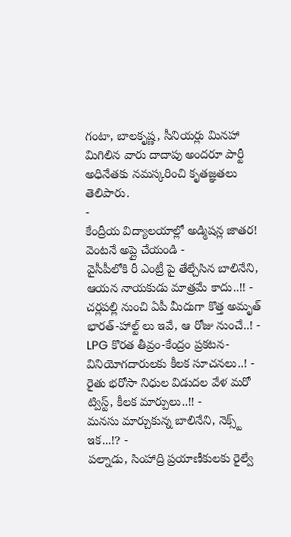గంటా, బాలకృష్ణ, సీనియర్లు మినహా మిగిలిన వారు దాదాపు అందరూ పార్టీ అధినేతకు నమస్కరించి కృతజ్ఞతలు తెలిపారు.
-
కేంద్రీయ విద్యాలయాల్లో అడ్మిషన్ల జాతర! వెంటనే అప్లై చేయండి -
వైసీపీలోకి రీ ఎంట్రీ పై తేల్చేసిన బాలినేని, ఆయన నాయకుడు మాత్రమే కాదు..!! -
చర్లపల్లి నుంచి ఏపీ మీదుగా కొత్త అమృత్ భారత్-హాల్ట్ లు ఇవే, ఆ రోజు నుంచే..! -
LPG కొరత తీవ్రం-కేంద్రం ప్రకటన-వినియోగదారులకు కీలక సూచనలు..! -
రైతు భరోసా నిధుల విడుదల వేళ మరో ట్విస్ట్, కీలక మార్పులు..!! -
మనసు మార్చుకున్న బాలినేని, నెక్స్ట్ ఇక...!? -
పల్నాడు, సింహాద్రి ప్రయాణీకులకు రైల్వే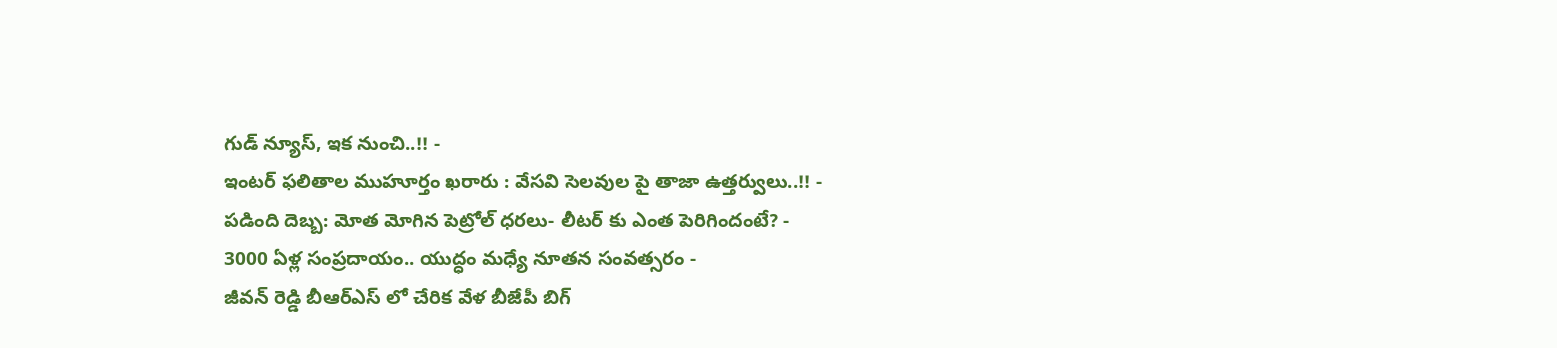గుడ్ న్యూస్, ఇక నుంచి..!! -
ఇంటర్ ఫలితాల ముహూర్తం ఖరారు : వేసవి సెలవుల పై తాజా ఉత్తర్వులు..!! -
పడింది దెబ్బ: మోత మోగిన పెట్రోల్ ధరలు- లీటర్ కు ఎంత పెరిగిందంటే? -
3000 ఏళ్ల సంప్రదాయం.. యుద్ధం మధ్యే నూతన సంవత్సరం -
జీవన్ రెడ్డి బీఆర్ఎస్ లో చేరిక వేళ బీజేపీ బిగ్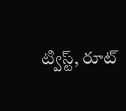ట్విస్ట్, రూట్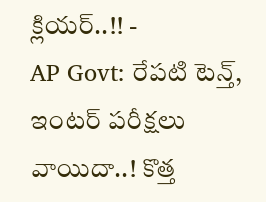క్లియర్..!! -
AP Govt: రేపటి టెన్త్, ఇంటర్ పరీక్షలు వాయిదా..! కొత్త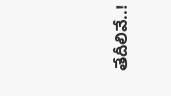తేదీలివే..!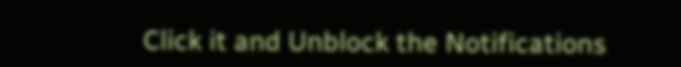Click it and Unblock the Notifications